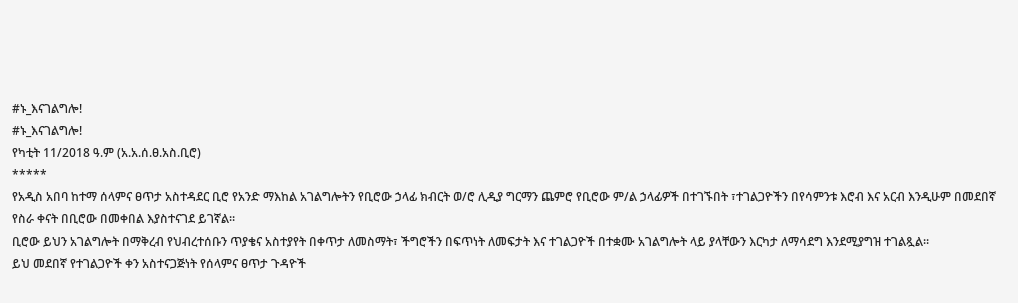#ኑ_እናገልግሎ!
#ኑ_እናገልግሎ!
የካቲት 11/2018 ዓ.ም (አ.አ.ሰ.ፀ.አስ.ቢሮ)
*****
የአዲስ አበባ ከተማ ሰላምና ፀጥታ አስተዳደር ቢሮ የአንድ ማእከል አገልግሎትን የቢሮው ኃላፊ ክብርት ወ/ሮ ሊዲያ ግርማን ጨምሮ የቢሮው ም/ል ኃላፊዎች በተገኙበት ፣ተገልጋዮችን በየሳምንቱ እሮብ እና አርብ እንዲሁም በመደበኛ የስራ ቀናት በቢሮው በመቀበል እያስተናገደ ይገኛል።
ቢሮው ይህን አገልግሎት በማቅረብ የህብረተሰቡን ጥያቄና አስተያየት በቀጥታ ለመስማት፣ ችግሮችን በፍጥነት ለመፍታት እና ተገልጋዮች በተቋሙ አገልግሎት ላይ ያላቸውን እርካታ ለማሳደግ እንደሚያግዝ ተገልጿል።
ይህ መደበኛ የተገልጋዮች ቀን አስተናጋጅነት የሰላምና ፀጥታ ጉዳዮች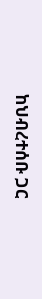ከህብረተሰቡ ጋር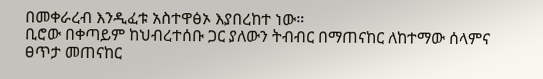በመቀራረብ እንዲፈቱ አስተዋፅኦ እያበረከተ ነው።
ቢሮው በቀጣይም ከህብረተሰቡ ጋር ያለውን ትብብር በማጠናከር ለከተማው ሰላምና ፀጥታ መጠናከር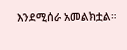እንደሚሰራ አመልክቷል።